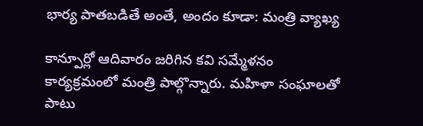భార్య పాతబడితే అంతే, అందం కూడా: మంత్రి వ్యాఖ్య

కాన్పూర్లో ఆదివారం జరిగిన కవి సమ్మేళనం కార్యక్రమంలో మంత్రి పాల్గొన్నారు. మహిళా సంఘాలతో పాటు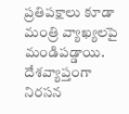ప్రతిపక్షాలు కూడా మంత్రి వ్యాఖ్యలపై మండిపడ్డాయి. దేశవ్యాప్తంగా నిరసన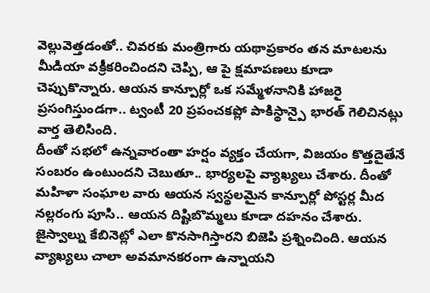వెల్లువెత్తడంతో.. చివరకు మంత్రిగారు యథాప్రకారం తన మాటలను మీడియా వక్రీకరించిందని చెప్పి, ఆ పై క్షమాపణలు కూడా చెప్పుకొన్నారు. ఆయన కాన్పూర్లో ఒక సమ్మేళనానికి హాజరై ప్రసంగిస్తుండగా.. ట్వంటీ 20 ప్రపంచకప్లో పాకిస్థాన్పై భారత్ గెలిచినట్లు వార్త తెలిసింది.
దీంతో సభలో ఉన్నవారంతా హర్షం వ్యక్తం చేయగా, విజయం కొత్తదైతేనే సంబరం ఉంటుందని చెబుతూ.. భార్యలపై వ్యాఖ్యలు చేశారు. దీంతో మహిళా సంఘాల వారు ఆయన స్వస్థలమైన కాన్పూర్లో పోస్టర్ల మీద నల్లరంగు పూసి.. ఆయన దిష్టిబొమ్మలు కూడా దహనం చేశారు. జైస్వాల్ను కేబినెట్లో ఎలా కొనసాగిస్తారని బిజెపి ప్రశ్నించింది. ఆయన వ్యాఖ్యలు చాలా అవమానకరంగా ఉన్నాయని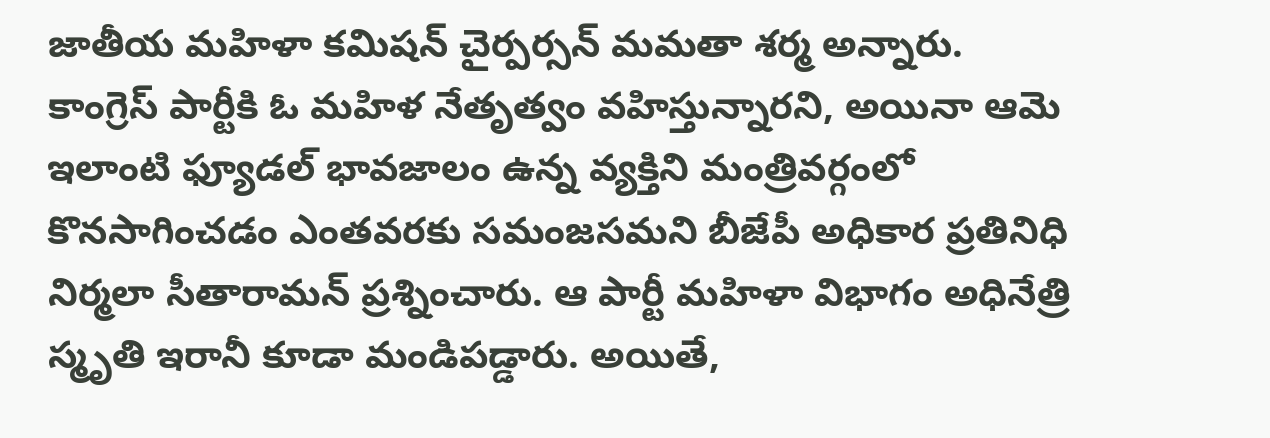జాతీయ మహిళా కమిషన్ చైర్పర్సన్ మమతా శర్మ అన్నారు.
కాంగ్రెస్ పార్టీకి ఓ మహిళ నేతృత్వం వహిస్తున్నారని, అయినా ఆమె ఇలాంటి ఫ్యూడల్ భావజాలం ఉన్న వ్యక్తిని మంత్రివర్గంలో కొనసాగించడం ఎంతవరకు సమంజసమని బీజేపీ అధికార ప్రతినిధి నిర్మలా సీతారామన్ ప్రశ్నించారు. ఆ పార్టీ మహిళా విభాగం అధినేత్రి స్మృతి ఇరానీ కూడా మండిపడ్డారు. అయితే,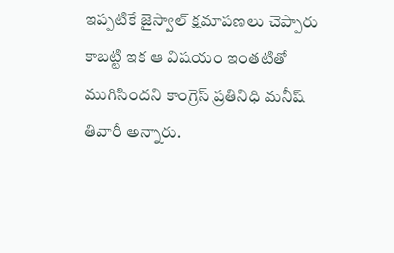ఇప్పటికే జైస్వాల్ క్షమాపణలు చెప్పారు కాబట్టి ఇక ఆ విషయం ఇంతటితో ముగిసిందని కాంగ్రెస్ ప్రతినిధి మనీష్ తివారీ అన్నారు.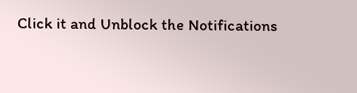Click it and Unblock the Notifications